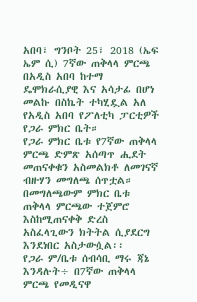አበባ፣ ግንቦት 25፣ 2018 (ኤፍ ኤም ሲ) 7ኛው ጠቅላላ ምርጫ በአዲስ አበባ ከተማ ዴሞክራሲያዊ እና አሳታፊ በሆነ መልኩ በስኬት ተካሂዷል አለ የአዲስ አበባ የፖለቲካ ፓርቲዎች የጋራ ምክር ቤት።
የጋራ ምክር ቤቱ የ7ኛው ጠቅላላ ምርጫ ድምጽ አሰጣጥ ሒደት መጠናቀቁን አስመልክቶ ለመገናኛ ብዙሃን መግለጫ ሰጥቷል።
በመግለጫውም ምክር ቤቱ ጠቅላላ ምርጫው ተጀምሮ እስከሚጠናቀቅ ድረስ አስፈላጊውን ክትትል ሲያደርግ እንደነበር አስታውሷል፡፡
የጋራ ም/ቤቱ ሰብሳቢ ማሩ ጃኔ እንዳሉት÷ በ7ኛው ጠቅላላ ምርጫ የመዲናዋ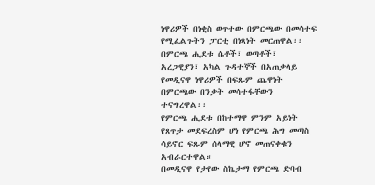ነዋሪዎች በነቂስ ወጥተው በምርጫው በመሳተፍ የሚፈልጉትን ፓርቲ በነጻነት መርጠዋል፡፡
በምርጫ ሒደቱ ሴቶች፣ ወጣቶች፣ አረጋዊያን፣ አካል ጉዳተኞች በአጠቃላይ የመዲናዋ ነዋሪዎች በፍጹም ጨዋነት በምርጫው በንቃት መሳተፋቸውን ተናግረዋል፡፡
የምርጫ ሒደቱ በከተማዋ ምንም አይነት የጸጥታ መደፍረስም ሆነ የምርጫ ሕግ መጣስ ሳይኖር ፍጹም ሰላማዊ ሆኖ መጠናቀቁን አብራርተዋል።
በመዲናዋ የታየው ስኬታማ የምርጫ ድባብ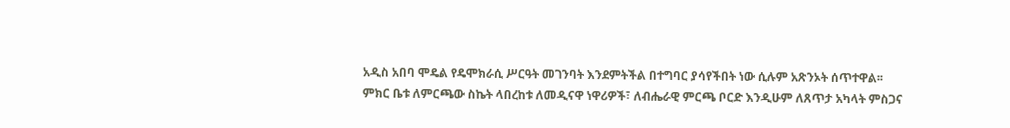አዲስ አበባ ሞዴል የዴሞክራሲ ሥርዓት መገንባት እንደምትችል በተግባር ያሳየችበት ነው ሲሉም አጽንኦት ሰጥተዋል፡፡
ምክር ቤቱ ለምርጫው ስኬት ላበረከቱ ለመዲናዋ ነዋሪዎች፣ ለብሔራዊ ምርጫ ቦርድ እንዲሁም ለጸጥታ አካላት ምስጋና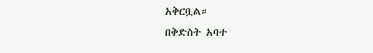አቅርቧል።
በቅድስት አባተ